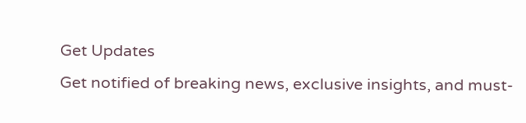Get Updates
Get notified of breaking news, exclusive insights, and must-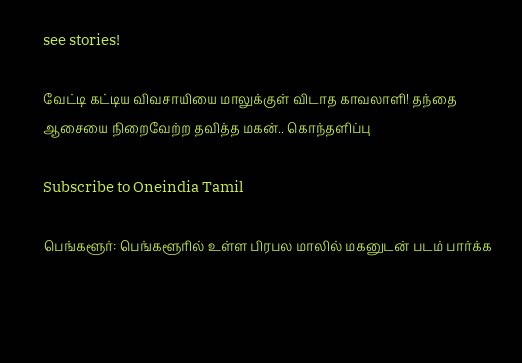see stories!

வேட்டி கட்டிய விவசாயியை மாலுக்குள் விடாத காவலாளி! தந்தை ஆசையை நிறைவேற்ற தவித்த மகன்.. கொந்தளிப்பு

Subscribe to Oneindia Tamil

பெங்களூர்: பெங்களூரில் உள்ள பிரபல மாலில் மகனுடன் படம் பார்க்க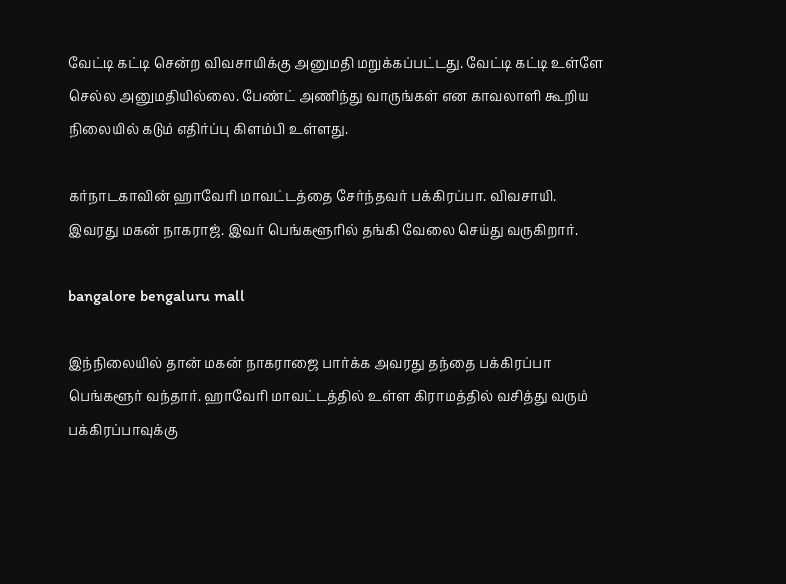வேட்டி கட்டி சென்ற விவசாயிக்கு அனுமதி மறுக்கப்பட்டது. வேட்டி கட்டி உள்ளே செல்ல அனுமதியில்லை. பேண்ட் அணிந்து வாருங்கள் என காவலாளி கூறிய நிலையில் கடும் எதிர்ப்பு கிளம்பி உள்ளது.

கர்நாடகாவின் ஹாவேரி மாவட்டத்தை சேர்ந்தவர் பக்கிரப்பா. விவசாயி. இவரது மகன் நாகராஜ். இவர் பெங்களூரில் தங்கி வேலை செய்து வருகிறார்.

bangalore bengaluru mall

இந்நிலையில் தான் மகன் நாகராஜை பார்க்க அவரது தந்தை பக்கிரப்பா பெங்களூர் வந்தார். ஹாவேரி மாவட்டத்தில் உள்ள கிராமத்தில் வசித்து வரும் பக்கிரப்பாவுக்கு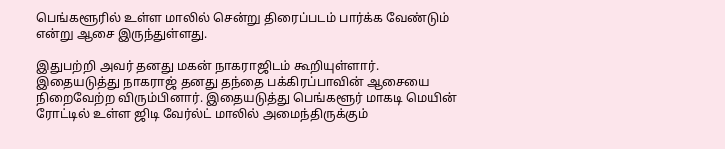பெங்களூரில் உள்ள மாலில் சென்று திரைப்படம் பார்க்க வேண்டும் என்று ஆசை இருந்துள்ளது.

இதுபற்றி அவர் தனது மகன் நாகராஜிடம் கூறியுள்ளார். இதையடுத்து நாகராஜ் தனது தந்தை பக்கிரப்பாவின் ஆசையை நிறைவேற்ற விரும்பினார். இதையடுத்து பெங்களூர் மாகடி மெயின் ரோட்டில் உள்ள ஜிடி வேர்ல்ட் மாலில் அமைந்திருக்கும்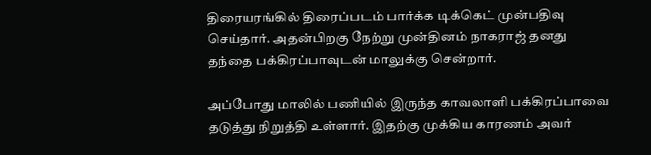திரையரங்கில் திரைப்படம் பார்க்க டிக்கெட் முன்பதிவு செய்தார். அதன்பிறகு நேற்று முன்தினம் நாகராஜ் தனது தந்தை பக்கிரப்பாவுடன் மாலுக்கு சென்றார்.

அப்போது மாலில் பணியில் இருந்த காவலாளி பக்கிரப்பாவை தடுத்து நிறுத்தி உள்ளார். இதற்கு முக்கிய காரணம் அவர்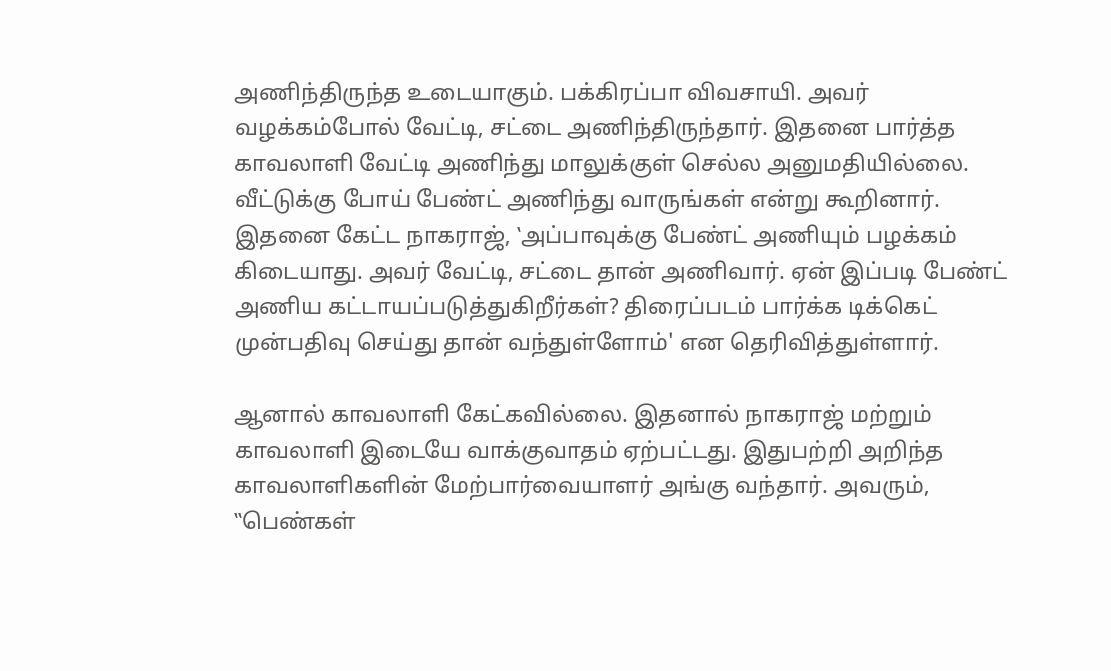அணிந்திருந்த உடையாகும். பக்கிரப்பா விவசாயி. அவர் வழக்கம்போல் வேட்டி, சட்டை அணிந்திருந்தார். இதனை பார்த்த காவலாளி வேட்டி அணிந்து மாலுக்குள் செல்ல அனுமதியில்லை. வீட்டுக்கு போய் பேண்ட் அணிந்து வாருங்கள் என்று கூறினார். இதனை கேட்ட நாகராஜ், ‛அப்பாவுக்கு பேண்ட் அணியும் பழக்கம் கிடையாது. அவர் வேட்டி, சட்டை தான் அணிவார். ஏன் இப்படி பேண்ட் அணிய கட்டாயப்படுத்துகிறீர்கள்? திரைப்படம் பார்க்க டிக்கெட் முன்பதிவு செய்து தான் வந்துள்ளோம்' என தெரிவித்துள்ளார்.

ஆனால் காவலாளி கேட்கவில்லை. இதனால் நாகராஜ் மற்றும் காவலாளி இடையே வாக்குவாதம் ஏற்பட்டது. இதுபற்றி அறிந்த காவலாளிகளின் மேற்பார்வையாளர் அங்கு வந்தார். அவரும், ‛‛பெண்கள்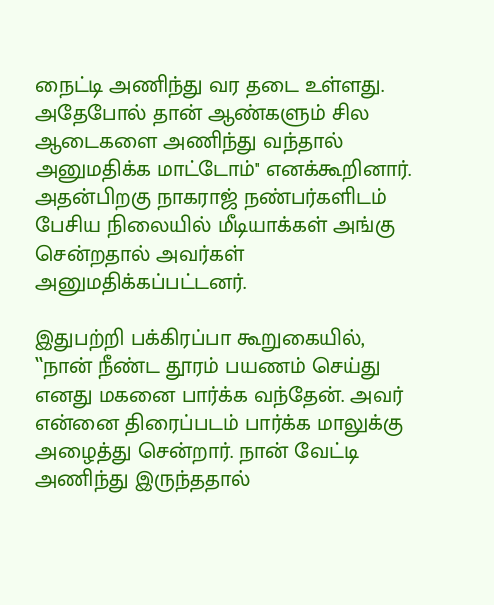நைட்டி அணிந்து வர தடை உள்ளது. அதேபோல் தான் ஆண்களும் சில ஆடைகளை அணிந்து வந்தால் அனுமதிக்க மாட்டோம்'' எனக்கூறினார். அதன்பிறகு நாகராஜ் நண்பர்களிடம் பேசிய நிலையில் மீடியாக்கள் அங்கு சென்றதால் அவர்கள் அனுமதிக்கப்பட்டனர்.

இதுபற்றி பக்கிரப்பா கூறுகையில், ‛‛நான் நீண்ட தூரம் பயணம் செய்து எனது மகனை பார்க்க வந்தேன். அவர் என்னை திரைப்படம் பார்க்க மாலுக்கு அழைத்து சென்றார். நான் வேட்டி அணிந்து இருந்ததால்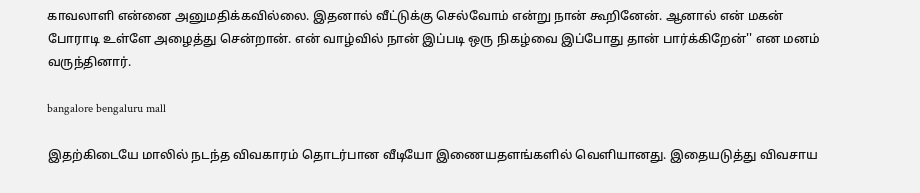காவலாளி என்னை அனுமதிக்கவில்லை. இதனால் வீட்டுக்கு செல்வோம் என்று நான் கூறினேன். ஆனால் என் மகன் போராடி உள்ளே அழைத்து சென்றான். என் வாழ்வில் நான் இப்படி ஒரு நிகழ்வை இப்போது தான் பார்க்கிறேன்'' என மனம் வருந்தினார்.

bangalore bengaluru mall

இதற்கிடையே மாலில் நடந்த விவகாரம் தொடர்பான வீடியோ இணையதளங்களில் வெளியானது. இதையடுத்து விவசாய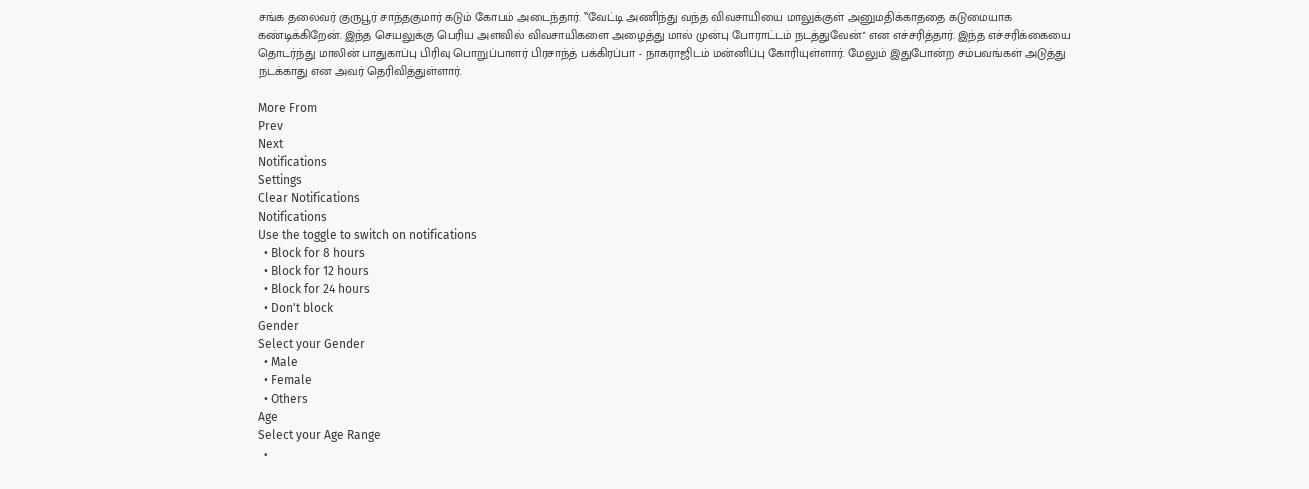சங்க தலைவர் குருபூர் சாந்தகுமார் கடும் கோபம் அடைந்தார். ‛‛வேட்டி அணிந்து வந்த விவசாயியை மாலுக்குள் அனுமதிக்காததை கடுமையாக கண்டிக்கிறேன். இந்த செயலுக்கு பெரிய அளவில் விவசாயிகளை அழைத்து மால் முன்பு போராட்டம் நடத்துவேன்'' என எச்சரித்தார். இந்த எச்சரிக்கையை தொடர்ந்து மாலின் பாதுகாப்பு பிரிவு பொறுப்பாளர் பிரசாந்த் பக்கிரப்பா - நாகராஜிடம் மன்னிப்பு கோரியுள்ளார். மேலும் இதுபோன்ற சம்பவங்கள் அடுத்து நடக்காது என அவர் தெரிவித்துள்ளார்.

More From
Prev
Next
Notifications
Settings
Clear Notifications
Notifications
Use the toggle to switch on notifications
  • Block for 8 hours
  • Block for 12 hours
  • Block for 24 hours
  • Don't block
Gender
Select your Gender
  • Male
  • Female
  • Others
Age
Select your Age Range
  •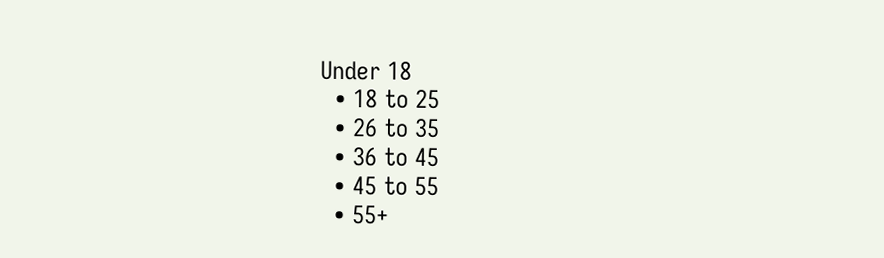Under 18
  • 18 to 25
  • 26 to 35
  • 36 to 45
  • 45 to 55
  • 55+